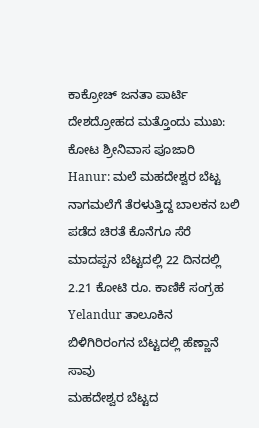ಕಾಕ್ರೋಚ್ ಜನತಾ ಪಾರ್ಟಿ ದೇಶದ್ರೋಹದ ಮತ್ತೊಂದು ಮುಖ: ಕೋಟ ಶ್ರೀನಿವಾಸ ಪೂಜಾರಿ
Hanur: ಮಲೆ ಮಹದೇಶ್ವರ ಬೆಟ್ಟ ನಾಗಮಲೆಗೆ ತೆರಳುತ್ತಿದ್ದ ಬಾಲಕನ ಬಲಿ ಪಡೆದ ಚಿರತೆ ಕೊನೆಗೂ ಸೆರೆ
ಮಾದಪ್ಪನ ಬೆಟ್ಟದಲ್ಲಿ 22 ದಿನದಲ್ಲಿ 2.21 ಕೋಟಿ ರೂ. ಕಾಣಿಕೆ ಸಂಗ್ರಹ
Yelandur ತಾಲೂಕಿನ ಬಿಳಿಗಿರಿರಂಗನ ಬೆಟ್ಟದಲ್ಲಿ ಹೆಣ್ಣಾನೆ ಸಾವು
ಮಹದೇಶ್ವರ ಬೆಟ್ಟದ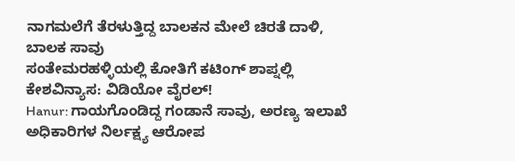ನಾಗಮಲೆಗೆ ತೆರಳುತ್ತಿದ್ದ ಬಾಲಕನ ಮೇಲೆ ಚಿರತೆ ದಾಳಿ, ಬಾಲಕ ಸಾವು
ಸಂತೇಮರಹಳ್ಳಿಯಲ್ಲಿ ಕೋತಿಗೆ ಕಟಿಂಗ್ ಶಾಪ್ನಲ್ಲಿ ಕೇಶವಿನ್ಯಾಸ: ವಿಡಿಯೋ ವೈರಲ್!
Hanur: ಗಾಯಗೊಂಡಿದ್ದ ಗಂಡಾನೆ ಸಾವು, ಅರಣ್ಯ ಇಲಾಖೆ ಅಧಿಕಾರಿಗಳ ನಿರ್ಲಕ್ಷ್ಯ ಆರೋಪ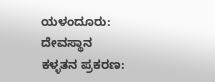ಯಳಂದೂರು: ದೇವಸ್ಥಾನ ಕಳ್ಳತನ ಪ್ರಕರಣ: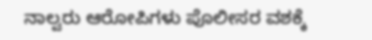ನಾಲ್ವರು ಆರೋಪಿಗಳು ಪೊಲೀಸರ ವಶಕ್ಕೆ